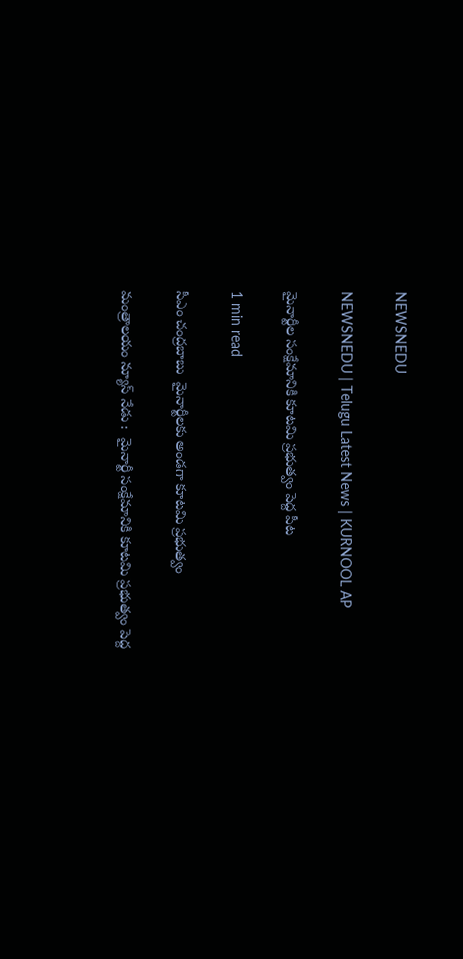NEWSNEDU

NEWSNEDU | Telugu Latest News | KURNOOL AP

మైనార్టీల సంక్షేమానికి కూటమి ప్రభుత్వం పెద్ద పీట

1 min read

సీఎం చంద్రబాబు  మైనార్టీలకు అండగా కూటమి ప్రభుత్వం

మంత్రాలయం న్యూస్ నేడు :  మైనార్టీ సంక్షేమానికి కూటమి ప్రభుత్వం పెద్ద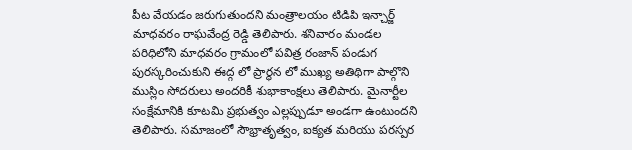పీట వేయడం జరుగుతుందని మంత్రాలయం టిడిపి ఇన్చార్జ్ మాధవరం రాఘవేంద్ర రెడ్డి తెలిపారు. శనివారం మండల పరిధిలోని మాధవరం గ్రామంలో పవిత్ర రంజాన్ పండుగ పురస్కరించుకుని ఈద్గ లో ప్రార్థన లో ముఖ్య అతిథిగా పాల్గొని ముస్లిం సోదరులు అందరికీ శుభాకాంక్షలు తెలిపారు. మైనార్టీల సంక్షేమానికి కూటమి ప్రభుత్వం ఎల్లప్పుడూ అండగా ఉంటుందని తెలిపారు. సమాజంలో సౌభ్రాతృత్వం, ఐక్యత మరియు పరస్పర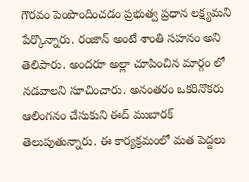గౌరవం పెంపొందించడం ప్రభుత్వ ప్రధాన లక్ష్యమని పేర్కొన్నారు. రంజాన్ అంటే శాంతి సహనం అని తెలిపారు. అందరూ అల్లా చూపించిన మార్గం లో నడవాలని సూచించారు. అనంతరం ఒకరినొకరు ఆలింగనం చేసుకుని ఈద్ ముబారక్ తెలుపుతున్నారు. ఈ కార్యక్రమంలో మత పెద్దలు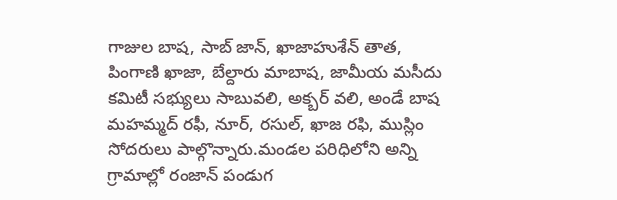గాజుల బాష, సాబ్ జాన్, ఖాజాహుశేన్ తాత, పింగాణి ఖాజా, బేల్దారు మాబాష, జామీయ మసీదు కమిటీ సభ్యులు సాబువలి, అక్బర్ వలి, అండే బాష మహమ్మద్ రఫీ, నూర్, రసుల్, ఖాజ రఫి, ముస్లిం సోదరులు పాల్గొన్నారు.మండల పరిధిలోని అన్ని గ్రామాల్లో రంజాన్ పండుగ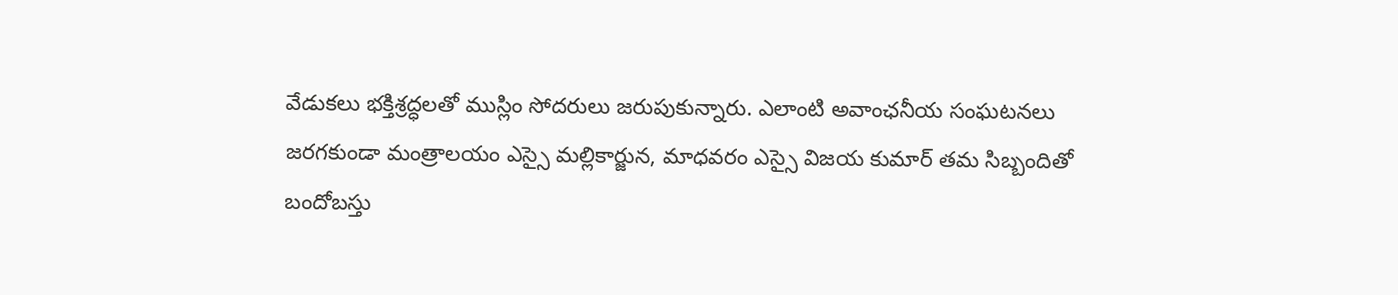వేడుకలు భక్తిశ్రద్ధలతో ముస్లిం సోదరులు జరుపుకున్నారు. ఎలాంటి అవాంఛనీయ సంఘటనలు జరగకుండా మంత్రాలయం ఎస్సై మల్లికార్జున, మాధవరం ఎస్సై విజయ కుమార్ తమ సిబ్బందితో బందోబస్తు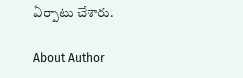ఏర్పాటు చేశారు.

About Author